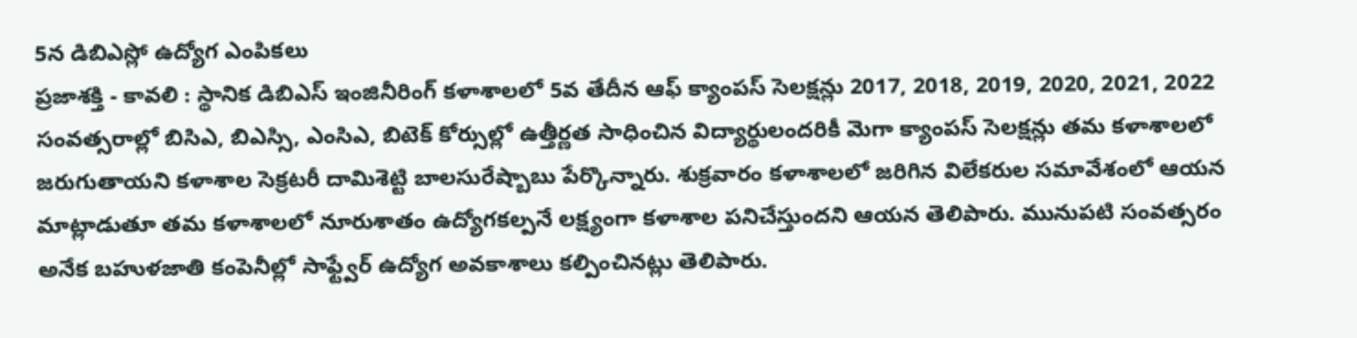5న డిబిఎస్లో ఉద్యోగ ఎంపికలు
ప్రజాశక్తి - కావలి : స్థానిక డిబిఎస్ ఇంజినీరింగ్ కళాశాలలో 5వ తేదీన ఆఫ్ క్యాంపస్ సెలక్షన్లు 2017, 2018, 2019, 2020, 2021, 2022 సంవత్సరాల్లో బిసిఎ, బిఎస్సి, ఎంసిఎ, బిటెక్ కోర్సుల్లో ఉత్తీర్ణత సాధించిన విద్యార్థులందరికీ మెగా క్యాంపస్ సెలక్షన్లు తమ కళాశాలలో జరుగుతాయని కళాశాల సెక్రటరీ దామిశెట్టి బాలసురేష్బాబు పేర్కొన్నారు. శుక్రవారం కళాశాలలో జరిగిన విలేకరుల సమావేశంలో ఆయన మాట్లాడుతూ తమ కళాశాలలో నూరుశాతం ఉద్యోగకల్పనే లక్ష్యంగా కళాశాల పనిచేస్తుందని ఆయన తెలిపారు. మునుపటి సంవత్సరం అనేక బహుళజాతి కంపెనీల్లో సాఫ్ట్వేర్ ఉద్యోగ అవకాశాలు కల్పించినట్లు తెలిపారు.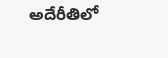అదేరీతిలో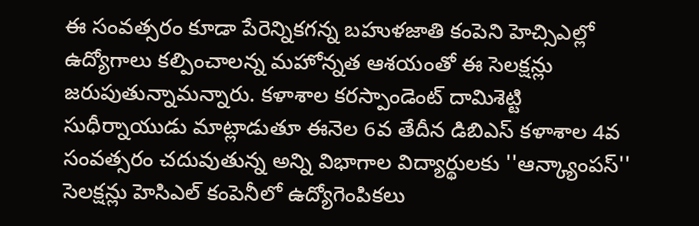ఈ సంవత్సరం కూడా పేరెన్నికగన్న బహుళజాతి కంపెని హెచ్సిఎల్లో ఉద్యోగాలు కల్పించాలన్న మహోన్నత ఆశయంతో ఈ సెలక్షన్లు జరుపుతున్నామన్నారు. కళాశాల కరస్పాండెంట్ దామిశెట్టి సుధీర్నాయుడు మాట్లాడుతూ ఈనెల 6వ తేదీన డిబిఎస్ కళాశాల 4వ సంవత్సరం చదువుతున్న అన్ని విభాగాల విద్యార్థులకు ''ఆన్క్యాంపస్'' సెలక్షన్లు హెసిఎల్ కంపెనీలో ఉద్యోగెంపికలు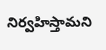నిర్వహిస్తామని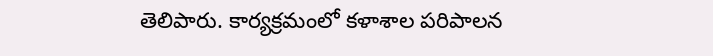తెలిపారు. కార్యక్రమంలో కళాశాల పరిపాలన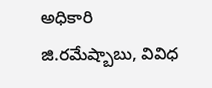అధికారి జి.రమేష్బాబు, వివిధ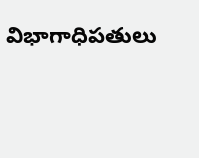విభాగాధిపతులు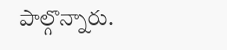పాల్గొన్నారు.